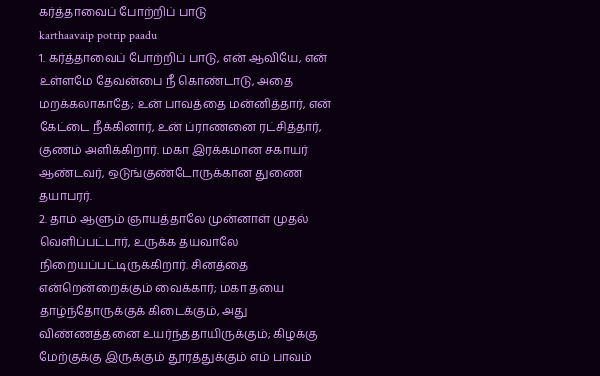கர்த்தாவைப் போற்றிப் பாடு
karthaavaip potrip paadu
1. கர்த்தாவைப் போற்றிப் பாடு, என் ஆவியே, என் உள்ளமே தேவன்பை நீ கொண்டாடு, அதை மறக்கலாகாதே; உன் பாவத்தை மன்னித்தார், என் கேட்டை நீக்கினார், உன் ப்ராணனை ரட்சித்தார், குணம் அளிக்கிறார். மகா இரக்கமான சகாயர் ஆண்டவர், ஒடுங்குண்டோருக்கான துணை தயாபரர்.
2. தாம் ஆளும் ஞாயத்தாலே முன்னாள் முதல் வெளிப்பட்டார், உருக்க தயவாலே நிறையப்பட்டிருக்கிறார். சினத்தை என்றென்றைக்கும் வைக்கார்; மகா தயை தாழ்ந்தோருக்குக் கிடைக்கும், அது விண்ணத்தனை உயர்ந்ததாயிருக்கும்; கிழக்கு மேற்குக்கு இருக்கும் தூரத்துக்கும் எம் பாவம்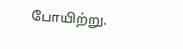போயிற்று.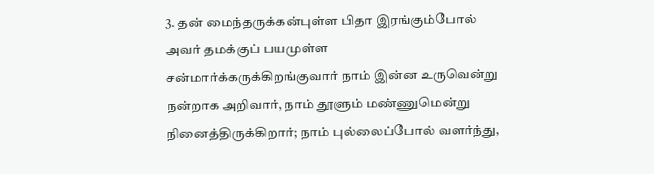3. தன் மைந்தருக்கன்புள்ள பிதா இரங்கும்போல் அவர் தமக்குப் பயமுள்ள சன்மார்க்கருக்கிறங்குவார் நாம் இன்ன உருவென்று நன்றாக அறிவார், நாம் தூளும் மண்ணுமென்று நினைத்திருக்கிறார்; நாம் புல்லைப்போல் வளர்ந்து,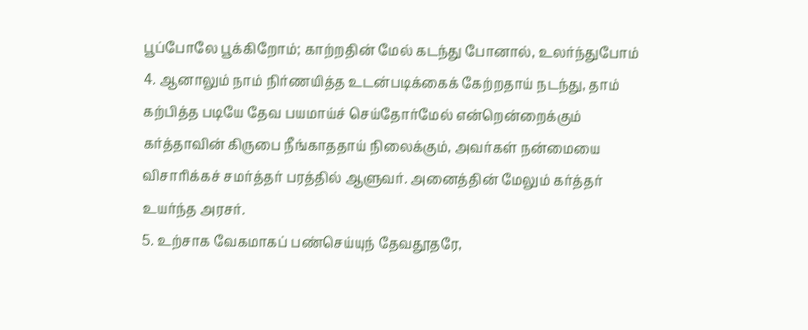பூப்போலே பூக்கிறோம்; காற்றதின் மேல் கடந்து போனால், உலர்ந்துபோம்
4. ஆனாலும் நாம் நிர்ணயித்த உடன்படிக்கைக் கேற்றதாய் நடந்து, தாம் கற்பித்த படியே தேவ பயமாய்ச் செய்தோர்மேல் என்றென்றைக்கும் கர்த்தாவின் கிருபை நீங்காததாய் நிலைக்கும், அவர்கள் நன்மையை விசாரிக்கச் சமர்த்தர் பரத்தில் ஆளுவர். அனைத்தின் மேலும் கர்த்தர் உயர்ந்த அரசர்.
5. உற்சாக வேகமாகப் பண்செய்யுந் தேவதூதரே,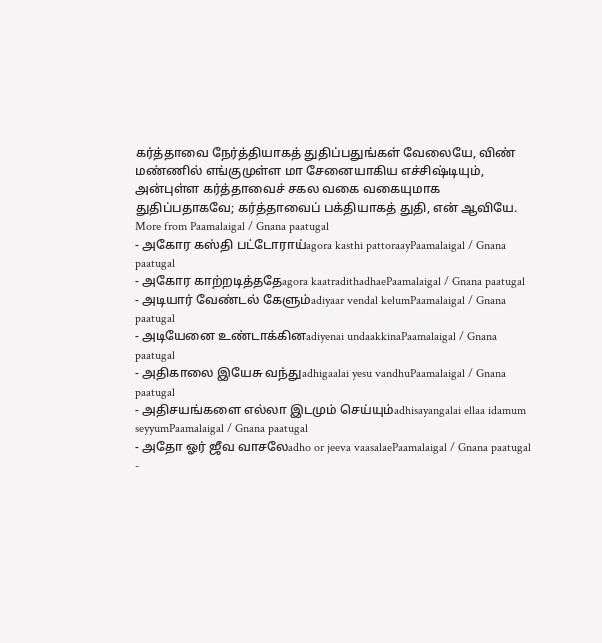கர்த்தாவை நேர்த்தியாகத் துதிப்பதுங்கள் வேலையே, விண் மண்ணில் எங்குமுள்ள மா சேனையாகிய எச்சிஷ்டியும், அன்புள்ள கர்த்தாவைச் சகல வகை வகையுமாக துதிப்பதாகவே; கர்த்தாவைப் பக்தியாகத் துதி, என் ஆவியே.
More from Paamalaigal / Gnana paatugal
- அகோர கஸ்தி பட்டோராய்agora kasthi pattoraayPaamalaigal / Gnana paatugal
- அகோர காற்றடித்ததேagora kaatradithadhaePaamalaigal / Gnana paatugal
- அடியார் வேண்டல் கேளும்adiyaar vendal kelumPaamalaigal / Gnana paatugal
- அடியேனை உண்டாக்கினadiyenai undaakkinaPaamalaigal / Gnana paatugal
- அதிகாலை இயேசு வந்துadhigaalai yesu vandhuPaamalaigal / Gnana paatugal
- அதிசயங்களை எல்லா இடமும் செய்யும்adhisayangalai ellaa idamum seyyumPaamalaigal / Gnana paatugal
- அதோ ஓர் ஜீவ வாசலேadho or jeeva vaasalaePaamalaigal / Gnana paatugal
-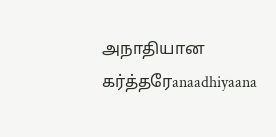அநாதியான கர்த்தரேanaadhiyaana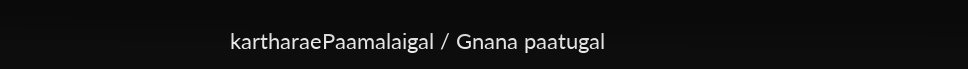kartharaePaamalaigal / Gnana paatugal